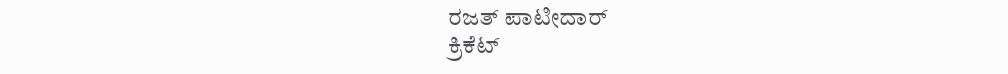ರಜತ್ ಪಾಟೀದಾರ್
ಕ್ರಿಕೆಟ್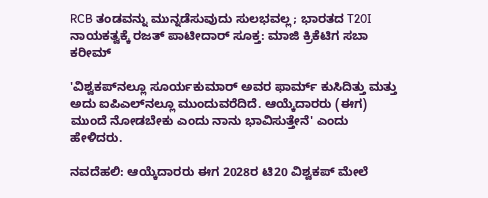RCB ತಂಡವನ್ನು ಮುನ್ನಡೆಸುವುದು ಸುಲಭವಲ್ಲ; ಭಾರತದ T20I ನಾಯಕತ್ವಕ್ಕೆ ರಜತ್ ಪಾಟೀದಾರ್ ಸೂಕ್ತ: ಮಾಜಿ ಕ್ರಿಕೆಟಿಗ ಸಬಾ ಕರೀಮ್

'ವಿಶ್ವಕಪ್‌ನಲ್ಲೂ ಸೂರ್ಯಕುಮಾರ್ ಅವರ ಫಾರ್ಮ್ ಕುಸಿದಿತ್ತು ಮತ್ತು ಅದು ಐಪಿಎಲ್‌ನಲ್ಲೂ ಮುಂದುವರೆದಿದೆ. ಆಯ್ಕೆದಾರರು (ಈಗ) ಮುಂದೆ ನೋಡಬೇಕು ಎಂದು ನಾನು ಭಾವಿಸುತ್ತೇನೆ' ಎಂದು ಹೇಳಿದರು.

ನವದೆಹಲಿ: ಆಯ್ಕೆದಾರರು ಈಗ 2028ರ ಟಿ20 ವಿಶ್ವಕಪ್ ಮೇಲೆ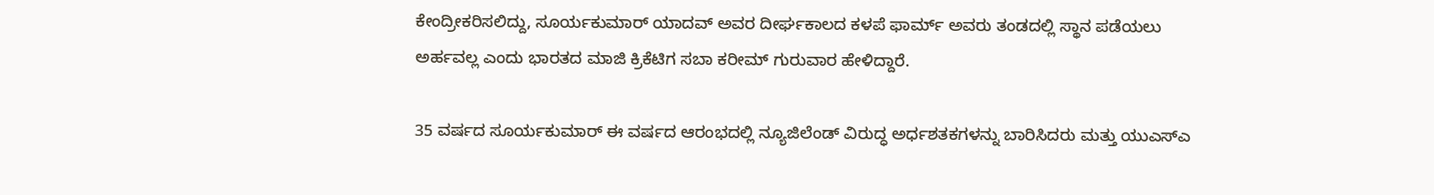ಕೇಂದ್ರೀಕರಿಸಲಿದ್ದು, ಸೂರ್ಯಕುಮಾರ್ ಯಾದವ್ ಅವರ ದೀರ್ಘಕಾಲದ ಕಳಪೆ ಫಾರ್ಮ್ ಅವರು ತಂಡದಲ್ಲಿ ಸ್ಥಾನ ಪಡೆಯಲು ಅರ್ಹವಲ್ಲ ಎಂದು ಭಾರತದ ಮಾಜಿ ಕ್ರಿಕೆಟಿಗ ಸಬಾ ಕರೀಮ್ ಗುರುವಾರ ಹೇಳಿದ್ದಾರೆ.

35 ವರ್ಷದ ಸೂರ್ಯಕುಮಾರ್ ಈ ವರ್ಷದ ಆರಂಭದಲ್ಲಿ ನ್ಯೂಜಿಲೆಂಡ್ ವಿರುದ್ಧ ಅರ್ಧಶತಕಗಳನ್ನು ಬಾರಿಸಿದರು ಮತ್ತು ಯುಎಸ್ಎ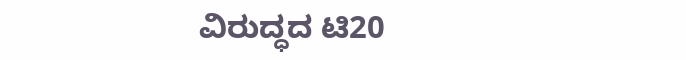ವಿರುದ್ಧದ ಟಿ20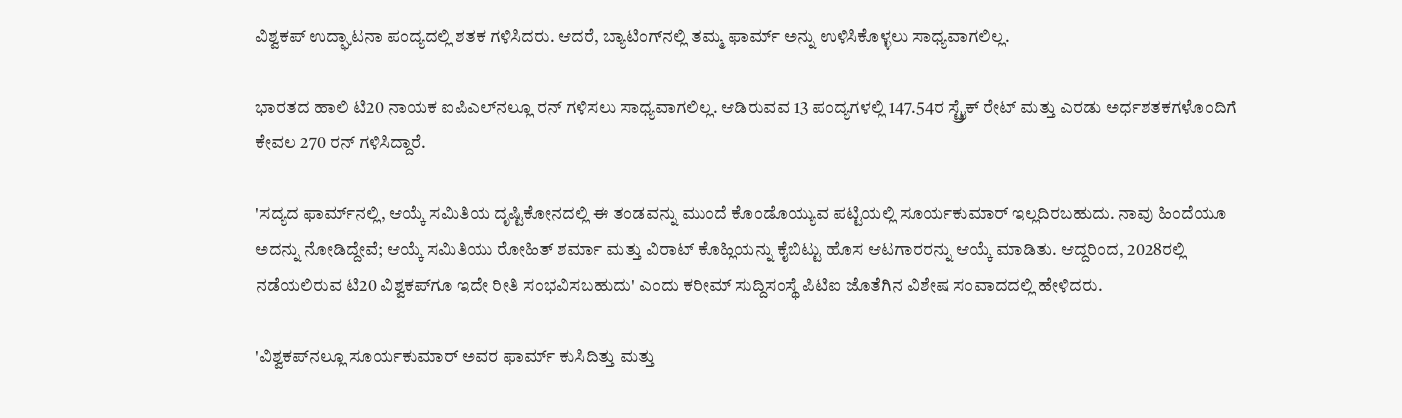ವಿಶ್ವಕಪ್ ಉದ್ಘಾಟನಾ ಪಂದ್ಯದಲ್ಲಿ ಶತಕ ಗಳಿಸಿದರು. ಆದರೆ, ಬ್ಯಾಟಿಂಗ್‌ನಲ್ಲಿ ತಮ್ಮ ಫಾರ್ಮ್ ಅನ್ನು ಉಳಿಸಿಕೊಳ್ಳಲು ಸಾಧ್ಯವಾಗಲಿಲ್ಲ.

ಭಾರತದ ಹಾಲಿ ಟಿ20 ನಾಯಕ ಐಪಿಎಲ್‌ನಲ್ಲೂ ರನ್ ಗಳಿಸಲು ಸಾಧ್ಯವಾಗಲಿಲ್ಲ. ಆಡಿರುವವ 13 ಪಂದ್ಯಗಳಲ್ಲಿ 147.54ರ ಸ್ಟ್ರೈಕ್ ರೇಟ್ ಮತ್ತು ಎರಡು ಅರ್ಧಶತಕಗಳೊಂದಿಗೆ ಕೇವಲ 270 ರನ್ ಗಳಿಸಿದ್ದಾರೆ.

'ಸದ್ಯದ ಫಾರ್ಮ್‌ನಲ್ಲಿ, ಆಯ್ಕೆ ಸಮಿತಿಯ ದೃಷ್ಟಿಕೋನದಲ್ಲಿ ಈ ತಂಡವನ್ನು ಮುಂದೆ ಕೊಂಡೊಯ್ಯುವ ಪಟ್ಟಿಯಲ್ಲಿ ಸೂರ್ಯಕುಮಾರ್ ಇಲ್ಲದಿರಬಹುದು. ನಾವು ಹಿಂದೆಯೂ ಅದನ್ನು ನೋಡಿದ್ದೇವೆ; ಆಯ್ಕೆ ಸಮಿತಿಯು ರೋಹಿತ್ ಶರ್ಮಾ ಮತ್ತು ವಿರಾಟ್ ಕೊಹ್ಲಿಯನ್ನು ಕೈಬಿಟ್ಟು ಹೊಸ ಆಟಗಾರರನ್ನು ಆಯ್ಕೆ ಮಾಡಿತು. ಆದ್ದರಿಂದ, 2028ರಲ್ಲಿ ನಡೆಯಲಿರುವ ಟಿ20 ವಿಶ್ವಕಪ್‌ಗೂ ಇದೇ ರೀತಿ ಸಂಭವಿಸಬಹುದು' ಎಂದು ಕರೀಮ್ ಸುದ್ದಿಸಂಸ್ಥೆ ಪಿಟಿಐ ಜೊತೆಗಿನ ವಿಶೇಷ ಸಂವಾದದಲ್ಲಿ ಹೇಳಿದರು.

'ವಿಶ್ವಕಪ್‌ನಲ್ಲೂ ಸೂರ್ಯಕುಮಾರ್ ಅವರ ಫಾರ್ಮ್ ಕುಸಿದಿತ್ತು ಮತ್ತು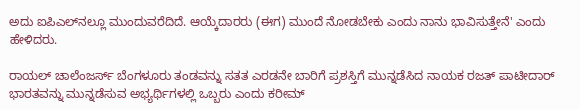ಅದು ಐಪಿಎಲ್‌ನಲ್ಲೂ ಮುಂದುವರೆದಿದೆ. ಆಯ್ಕೆದಾರರು (ಈಗ) ಮುಂದೆ ನೋಡಬೇಕು ಎಂದು ನಾನು ಭಾವಿಸುತ್ತೇನೆ' ಎಂದು ಹೇಳಿದರು.

ರಾಯಲ್ ಚಾಲೆಂಜರ್ಸ್ ಬೆಂಗಳೂರು ತಂಡವನ್ನು ಸತತ ಎರಡನೇ ಬಾರಿಗೆ ಪ್ರಶಸ್ತಿಗೆ ಮುನ್ನಡೆಸಿದ ನಾಯಕ ರಜತ್ ಪಾಟೀದಾರ್ ಭಾರತವನ್ನು ಮುನ್ನಡೆಸುವ ಅಭ್ಯರ್ಥಿಗಳಲ್ಲಿ ಒಬ್ಬರು ಎಂದು ಕರೀಮ್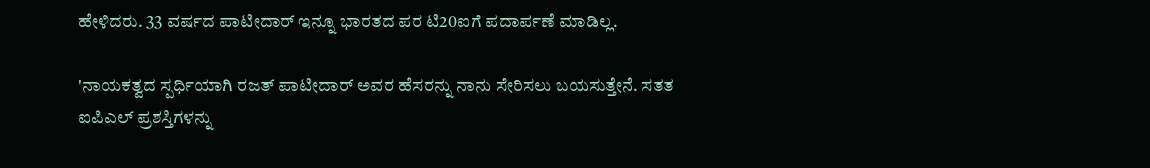ಹೇಳಿದರು. 33 ವರ್ಷದ ಪಾಟೀದಾರ್ ಇನ್ನೂ ಭಾರತದ ಪರ ಟಿ20ಐಗೆ ಪದಾರ್ಪಣೆ ಮಾಡಿಲ್ಲ.

'ನಾಯಕತ್ವದ ಸ್ಪರ್ಧಿಯಾಗಿ ರಜತ್ ಪಾಟೀದಾರ್ ಅವರ ಹೆಸರನ್ನು ನಾನು ಸೇರಿಸಲು ಬಯಸುತ್ತೇನೆ. ಸತತ ಐಪಿಎಲ್ ಪ್ರಶಸ್ತಿಗಳನ್ನು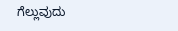ಗೆಲ್ಲುವುದು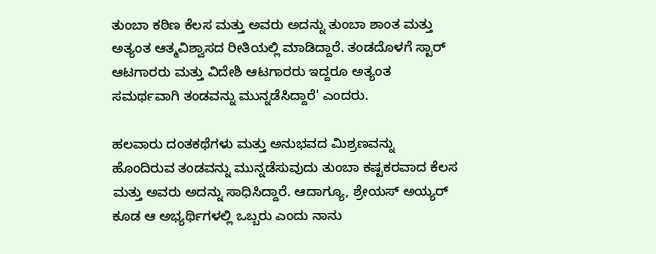ತುಂಬಾ ಕಠಿಣ ಕೆಲಸ ಮತ್ತು ಅವರು ಅದನ್ನು ತುಂಬಾ ಶಾಂತ ಮತ್ತು ಅತ್ಯಂತ ಆತ್ಮವಿಶ್ವಾಸದ ರೀತಿಯಲ್ಲಿ ಮಾಡಿದ್ದಾರೆ. ತಂಡದೊಳಗೆ ಸ್ಟಾರ್ ಆಟಗಾರರು ಮತ್ತು ವಿದೇಶಿ ಆಟಗಾರರು ಇದ್ದರೂ ಅತ್ಯಂತ ಸಮರ್ಥವಾಗಿ ತಂಡವನ್ನು ಮುನ್ನಡೆಸಿದ್ದಾರೆ' ಎಂದರು.

ಹಲವಾರು ದಂತಕಥೆಗಳು ಮತ್ತು ಅನುಭವದ ಮಿಶ್ರಣವನ್ನು ಹೊಂದಿರುವ ತಂಡವನ್ನು ಮುನ್ನಡೆಸುವುದು ತುಂಬಾ ಕಷ್ಟಕರವಾದ ಕೆಲಸ ಮತ್ತು ಅವರು ಅದನ್ನು ಸಾಧಿಸಿದ್ದಾರೆ. ಆದಾಗ್ಯೂ, ಶ್ರೇಯಸ್ ಅಯ್ಯರ್ ಕೂಡ ಆ ಅಭ್ಯರ್ಥಿಗಳಲ್ಲಿ ಒಬ್ಬರು ಎಂದು ನಾನು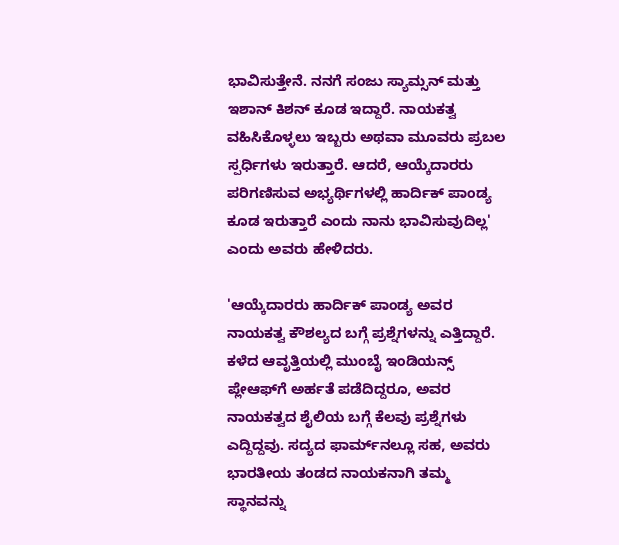ಭಾವಿಸುತ್ತೇನೆ. ನನಗೆ ಸಂಜು ಸ್ಯಾಮ್ಸನ್ ಮತ್ತು ಇಶಾನ್ ಕಿಶನ್ ಕೂಡ ಇದ್ದಾರೆ. ನಾಯಕತ್ವ ವಹಿಸಿಕೊಳ್ಳಲು ಇಬ್ಬರು ಅಥವಾ ಮೂವರು ಪ್ರಬಲ ಸ್ಪರ್ಧಿಗಳು ಇರುತ್ತಾರೆ. ಆದರೆ, ಆಯ್ಕೆದಾರರು ಪರಿಗಣಿಸುವ ಅಭ್ಯರ್ಥಿಗಳಲ್ಲಿ ಹಾರ್ದಿಕ್ ಪಾಂಡ್ಯ ಕೂಡ ಇರುತ್ತಾರೆ ಎಂದು ನಾನು ಭಾವಿಸುವುದಿಲ್ಲ' ಎಂದು ಅವರು ಹೇಳಿದರು.

'ಆಯ್ಕೆದಾರರು ಹಾರ್ದಿಕ್ ಪಾಂಡ್ಯ ಅವರ ನಾಯಕತ್ವ ಕೌಶಲ್ಯದ ಬಗ್ಗೆ ಪ್ರಶ್ನೆಗಳನ್ನು ಎತ್ತಿದ್ದಾರೆ. ಕಳೆದ ಆವೃತ್ತಿಯಲ್ಲಿ ಮುಂಬೈ ಇಂಡಿಯನ್ಸ್ ಪ್ಲೇಆಫ್‌ಗೆ ಅರ್ಹತೆ ಪಡೆದಿದ್ದರೂ, ಅವರ ನಾಯಕತ್ವದ ಶೈಲಿಯ ಬಗ್ಗೆ ಕೆಲವು ಪ್ರಶ್ನೆಗಳು ಎದ್ದಿದ್ದವು. ಸದ್ಯದ ಫಾರ್ಮ್‌ನಲ್ಲೂ ಸಹ, ಅವರು ಭಾರತೀಯ ತಂಡದ ನಾಯಕನಾಗಿ ತಮ್ಮ ಸ್ಥಾನವನ್ನು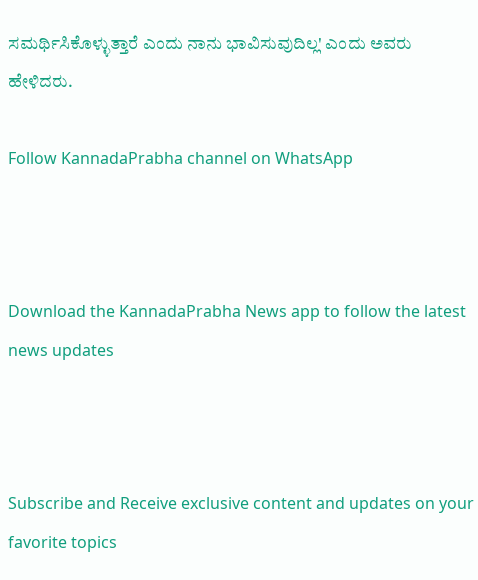ಸಮರ್ಥಿಸಿಕೊಳ್ಳುತ್ತಾರೆ ಎಂದು ನಾನು ಭಾವಿಸುವುದಿಲ್ಲ' ಎಂದು ಅವರು ಹೇಳಿದರು.

Follow KannadaPrabha channel on WhatsApp



Download the KannadaPrabha News app to follow the latest news updates



Subscribe and Receive exclusive content and updates on your favorite topics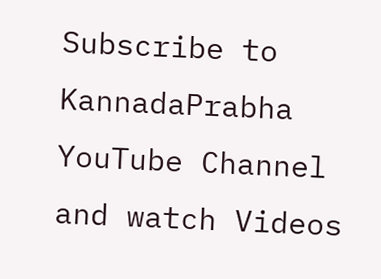Subscribe to KannadaPrabha YouTube Channel and watch Videos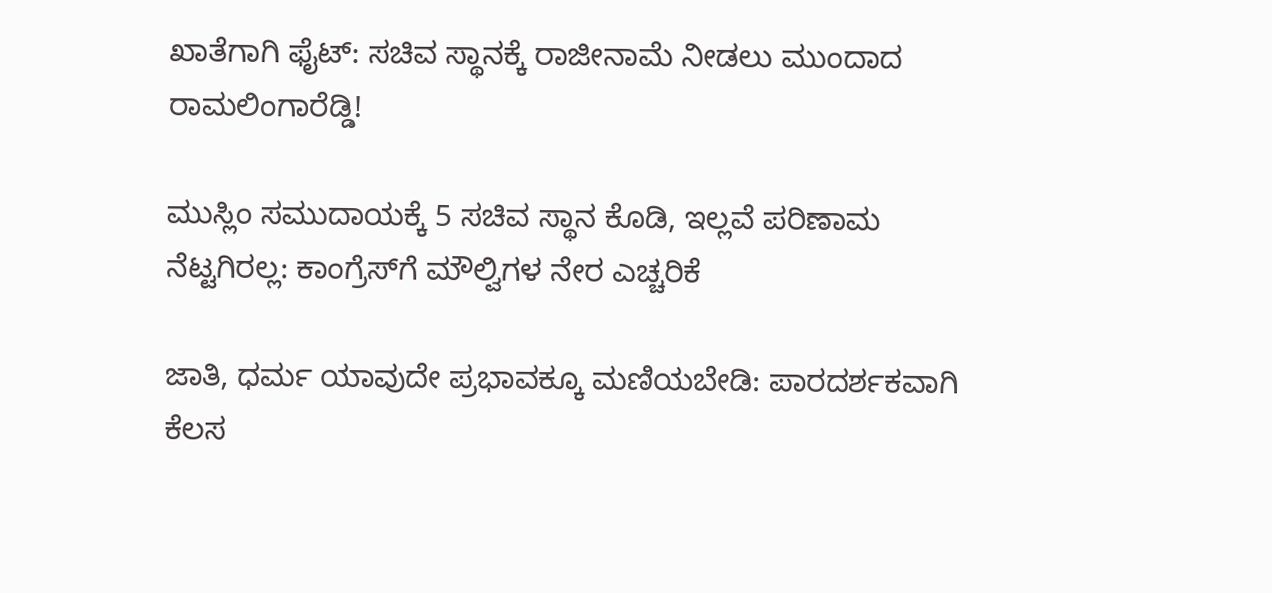ಖಾತೆಗಾಗಿ ಫೈಟ್: ಸಚಿವ ಸ್ಥಾನಕ್ಕೆ ರಾಜೀನಾಮೆ ನೀಡಲು ಮುಂದಾದ ರಾಮಲಿಂಗಾರೆಡ್ಡಿ!

ಮುಸ್ಲಿಂ ಸಮುದಾಯಕ್ಕೆ 5 ಸಚಿವ ಸ್ಥಾನ ಕೊಡಿ, ಇಲ್ಲವೆ ಪರಿಣಾಮ ನೆಟ್ಟಗಿರಲ್ಲ: ಕಾಂಗ್ರೆಸ್‌ಗೆ ಮೌಲ್ವಿಗಳ ನೇರ ಎಚ್ಚರಿಕೆ

ಜಾತಿ, ಧರ್ಮ ಯಾವುದೇ ಪ್ರಭಾವಕ್ಕೂ ಮಣಿಯಬೇಡಿ: ಪಾರದರ್ಶಕವಾಗಿ ಕೆಲಸ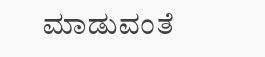ಮಾಡುವಂತೆ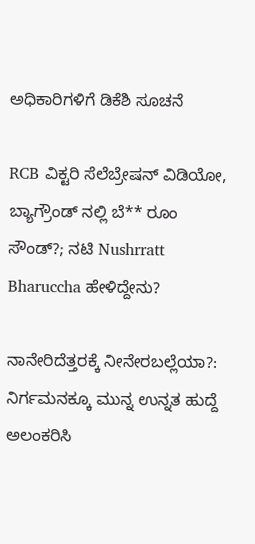ಅಧಿಕಾರಿಗಳಿಗೆ ಡಿಕೆಶಿ ಸೂಚನೆ

RCB ವಿಕ್ಟರಿ ಸೆಲೆಬ್ರೇಷನ್ ವಿಡಿಯೋ, ಬ್ಯಾಗ್ರೌಂಡ್ ನಲ್ಲಿ ಬೆ** ರೂಂ ಸೌಂಡ್?; ನಟಿ Nushrratt Bharuccha ಹೇಳಿದ್ದೇನು?

ನಾನೇರಿದೆತ್ತರಕ್ಕೆ ನೀನೇರಬಲ್ಲೆಯಾ?: ನಿರ್ಗಮನಕ್ಕೂ ಮುನ್ನ ಉನ್ನತ ಹುದ್ದೆ ಅಲಂಕರಿಸಿ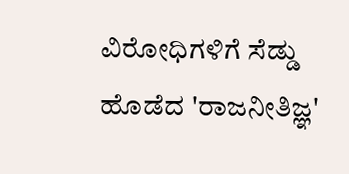ವಿರೋಧಿಗಳಿಗೆ ಸೆಡ್ಡು ಹೊಡೆದ 'ರಾಜನೀತಿಜ್ಞ'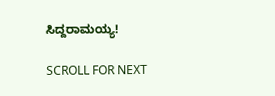ಸಿದ್ದರಾಮಯ್ಯ!

SCROLL FOR NEXT